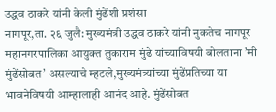उद्धव ठाकरे यांनी केली मुंढेंशी प्रशंसा
नागपूर,ता. २६ जुलै: मुख्यमंत्री उद्धव ठाकरे यांनी नुकतेच नागपूर महानगरपालिका आयुक्त तुकाराम मुंढे यांच्याविषयी बोलताना ’मी मुंढेंसोबत’ असल्याचे म्हटले,मुख्यमंत्र्यांच्या मुंढेंप्रतिच्या या भावनेविषयी आम्हालाही आनंद आहे. मुंढेंसोबत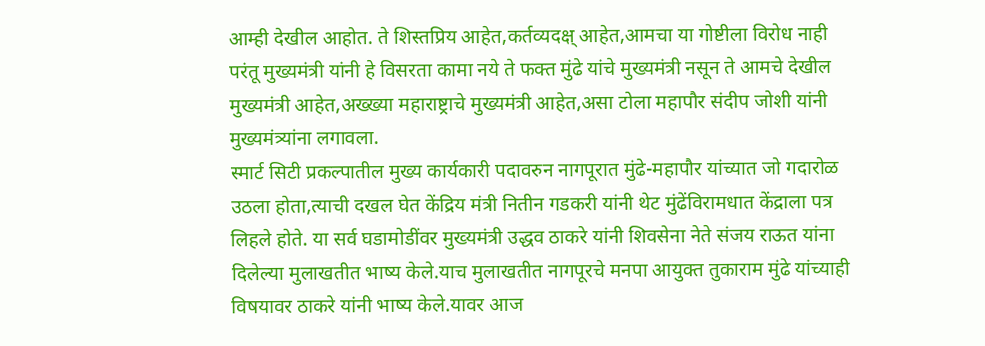आम्ही देखील आहोत. ते शिस्तप्रिय आहेत,कर्तव्यदक्ष् आहेत,आमचा या गोष्टीला विरोध नाही परंतू मुख्यमंत्री यांनी हे विसरता कामा नये ते फक्त मुंढे यांचे मुख्यमंत्री नसून ते आमचे देखील मुख्यमंत्री आहेत,अख्ख्या महाराष्ट्राचे मुख्यमंत्री आहेत,असा टोला महापौर संदीप जोशी यांनी मुख्यमंत्र्यांना लगावला.
स्मार्ट सिटी प्रकल्पातील मुख्य कार्यकारी पदावरुन नागपूरात मुंढे-महापौर यांच्यात जो गदारोळ उठला होता,त्याची दखल घेत केंद्रिय मंत्री नितीन गडकरी यांनी थेट मुंढेंविरामधात केंद्राला पत्र लिहले होते. या सर्व घडामोडींवर मुख्यमंत्री उद्धव ठाकरे यांनी शिवसेना नेते संजय राऊत यांना दिलेल्या मुलाखतीत भाष्य केले.याच मुलाखतीत नागपूरचे मनपा आयुक्त तुकाराम मुंढे यांच्याही विषयावर ठाकरे यांनी भाष्य केले.यावर आज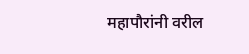महापौरांनी वरील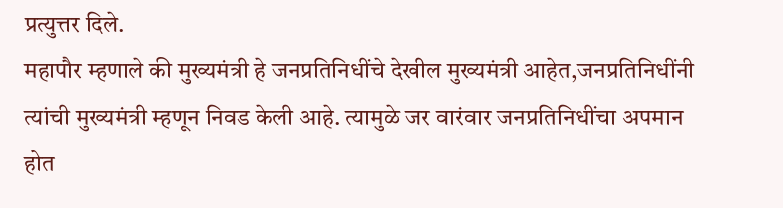प्रत्युत्तर दिले.
महापौर म्हणाले की मुख्यमंत्री हे जनप्रतिनिधींचे देखील मुख्यमंत्री आहेत,जनप्रतिनिधींनी त्यांची मुख्यमंत्री म्हणून निवड केली आहे. त्यामुळे जर वारंवार जनप्रतिनिधींचा अपमान होत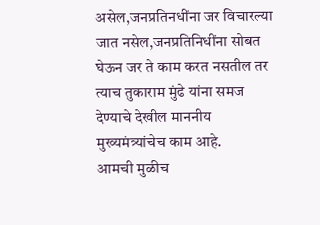असेल,जनप्रतिनधींना जर विचारल्या जात नसेल,जनप्रतिनिधींना सोबत घेऊन जर ते काम करत नसतील तर त्याच तुकाराम मुंढे यांना समज देण्याचे देखील माननीय मुख्यमंत्र्यांचेच काम आहे.
आमची मुळीच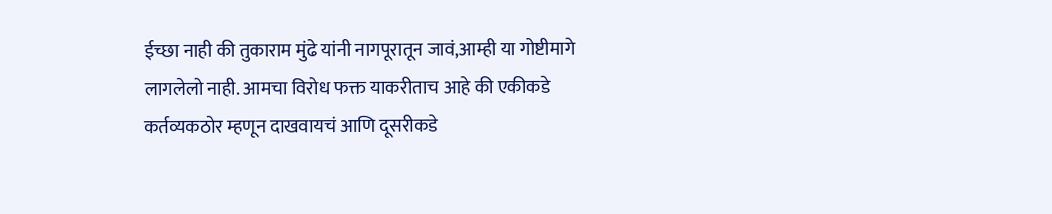ईच्छा नाही की तुकाराम मुंढे यांनी नागपूरातून जावं,आम्ही या गोष्टीमागे लागलेलो नाही. आमचा विरोध फक्त याकरीताच आहे की एकीकडे कर्तव्यकठोर म्हणून दाखवायचं आणि दूसरीकडे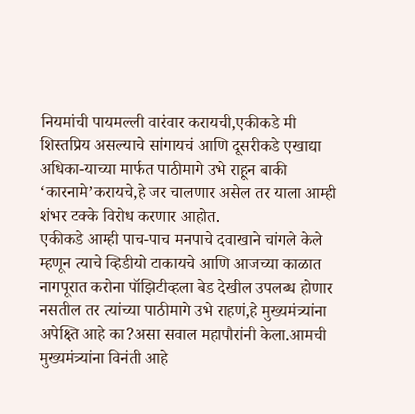नियमांची पायमल्ली वारंवार करायची,एकीकडे मी शिस्तप्रिय असल्याचे सांगायचं आणि दूसरीकडे एखाद्या अधिका-याच्या मार्फत पाठीमागे उभे राहून बाकी ‘कारनामे’करायचे,हे जर चालणार असेल तर याला आम्ही शंभर टक्के विरोध करणार आहोत.
एकीकडे आम्ही पाच-पाच मनपाचे दवाखाने चांगले केले म्हणून त्याचे व्हिडीयो टाकायचे आणि आजच्या काळात नागपूरात करोना पॉझिटीव्हला बेड देखील उपलब्ध होणार नसतील तर त्यांच्या पाठीमागे उभे राहणं,हे मुख्यमंत्र्यांना अपेक्ष्ति आहे का?असा सवाल महापौरांनी केला.आमची मुख्यमंत्र्यांना विनंती आहे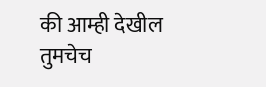की आम्ही देखील तुमचेच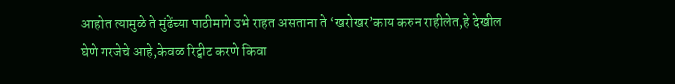आहोत त्यामुळे ते मुंढेंच्या पाठीमागे उभे राहत असताना ते ‘खरोखर’काय करुन राहीलेत,हे देखील घेणे गरजेचे आहे,केवळ रिट्वीट करणे किवा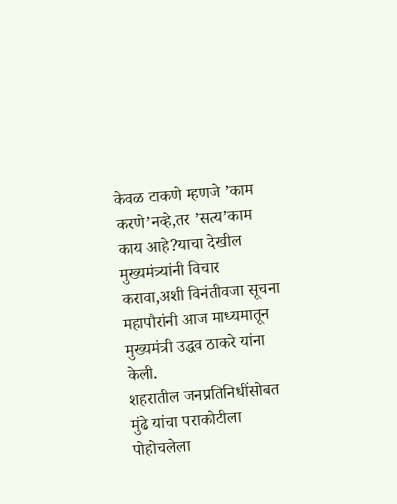केवळ टाकणे म्हणजे ’काम करणे’नव्हे,तर ’सत्य’काम काय आहे?याचा देखील मुख्यमंत्र्यांनी विचार करावा,अशी विनंतीवजा सूचना महापौरांनी आज माध्यमातून मुख्यमंत्री उद्धव ठाकरे यांना केली.
शहरातील जनप्रतिनिधींसोबत मुंढे यांचा पराकोटीला पोहोचलेला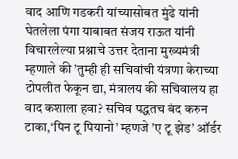वाद आणि गडकरी यांच्यासोबत मुंढे यांनी घेतलेला पंगा याबाबत संजय राऊत यांनी विचारलेल्या प्रश्नाचे उत्तर देताना मुख्यमंत्री म्हणाले की ’तुम्ही ही सचिवांची यंत्रणा केराच्या टोपलीत फेकून द्या, मंत्रालय की सचिवालय हा वाद कशाला हवा? सचिव पद्धतच बंद करुन टाका,‘पिन टू पियानो’ म्हणजे ’ए टू झेड’ ऑर्डर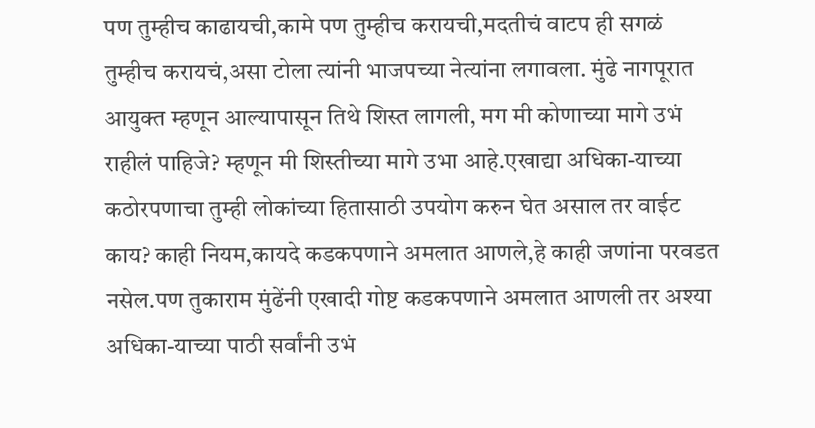पण तुम्हीच काढायची,कामे पण तुम्हीच करायची,मदतीचं वाटप ही सगळं तुम्हीच करायचं,असा टोला त्यांनी भाजपच्या नेत्यांना लगावला. मुंढे नागपूरात आयुक्त म्हणून आल्यापासून तिथे शिस्त लागली, मग मी कोणाच्या मागे उभं राहीलं पाहिजे? म्हणून मी शिस्तीच्या मागे उभा आहे.एखाद्या अधिका-याच्या कठोरपणाचा तुम्ही लोकांच्या हितासाठी उपयोग करुन घेत असाल तर वाईट काय? काही नियम,कायदे कडकपणाने अमलात आणले,हे काही जणांना परवडत नसेल.पण तुकाराम मुंढेंनी एखादी गोष्ट कडकपणाने अमलात आणली तर अश्या अधिका-याच्या पाठी सर्वांनी उभं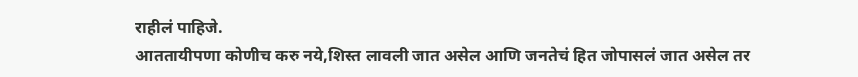राहीलं पाहिजे.
आततायीपणा कोणीच करु नये,शिस्त लावली जात असेल आणि जनतेचं हित जोपासलं जात असेल तर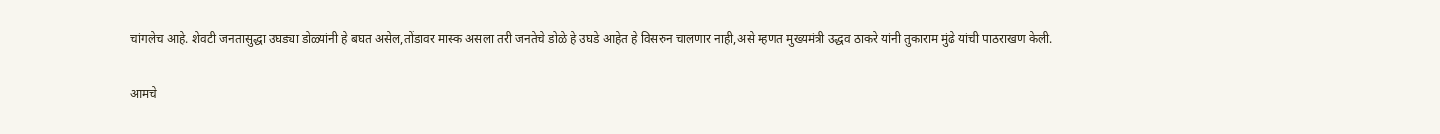चांगलेच आहे. शेवटी जनतासुद्धा उघड्या डोळ्यांनी हे बघत असेल,तोंडावर मास्क असला तरी जनतेचे डोळे हे उघडे आहेत हे विसरुन चालणार नाही,असे म्हणत मुख्यमंत्री उद्धव ठाकरे यांनी तुकाराम मुंढे यांची पाठराखण केली.

आमचे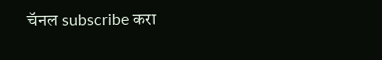चॅनल subscribe करा